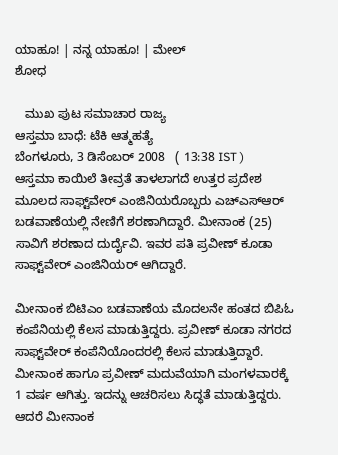ಯಾಹೂ! | ನನ್ನ ಯಾಹೂ! | ಮೇಲ್
ಶೋಧ

   ಮುಖ ಪುಟ ಸಮಾಚಾರ ರಾಜ್ಯ
ಆಸ್ತಮಾ ಬಾಧೆ: ಟೆಕಿ ಆತ್ಮಹತ್ಯೆ
ಬೆಂಗಳೂರು, 3 ಡಿಸೆಂಬರ್ 2008   ( 13:38 IST )
ಆಸ್ತಮಾ ಕಾಯಿಲೆ ತೀವ್ರತೆ ತಾಳಲಾಗದೆ ಉತ್ತರ ಪ್ರದೇಶ ಮೂಲದ ಸಾಫ್ಟ್‌ವೇರ್ ಎಂಜಿನಿಯರೊಬ್ಬರು ಎಚ್ಎಸ್ಆರ್ ಬಡವಾಣೆಯಲ್ಲಿ ನೇಣಿಗೆ ಶರಣಾಗಿದ್ದಾರೆ. ಮೀನಾಂಕ (25) ಸಾವಿಗೆ ಶರಣಾದ ದುರ್ದೈವಿ. ಇವರ ಪತಿ ಪ್ರವೀಣ್ ಕೂಡಾ ಸಾಫ್ಟ್‌ವೇರ್ ಎಂಜಿನಿಯರ್ ಆಗಿದ್ದಾರೆ.

ಮೀನಾಂಕ ಬಿಟಿಎಂ ಬಡವಾಣೆಯ ಮೊದಲನೇ ಹಂತದ ಬಿಪಿಓ ಕಂಪೆನಿಯಲ್ಲಿ ಕೆಲಸ ಮಾಡುತ್ತಿದ್ದರು. ಪ್ರವೀಣ್ ಕೂಡಾ ನಗರದ ಸಾಫ್ಟ್‌ವೇರ್ ಕಂಪೆನಿಯೊಂದರಲ್ಲಿ ಕೆಲಸ ಮಾಡುತ್ತಿದ್ದಾರೆ. ಮೀನಾಂಕ ಹಾಗೂ ಪ್ರವೀಣ್ ಮದುವೆಯಾಗಿ ಮಂಗಳವಾರಕ್ಕೆ 1 ವರ್ಷ ಆಗಿತ್ತು. ಇದನ್ನು ಆಚರಿಸಲು ಸಿದ್ಧತೆ ಮಾಡುತ್ತಿದ್ದರು. ಆದರೆ ಮೀನಾಂಕ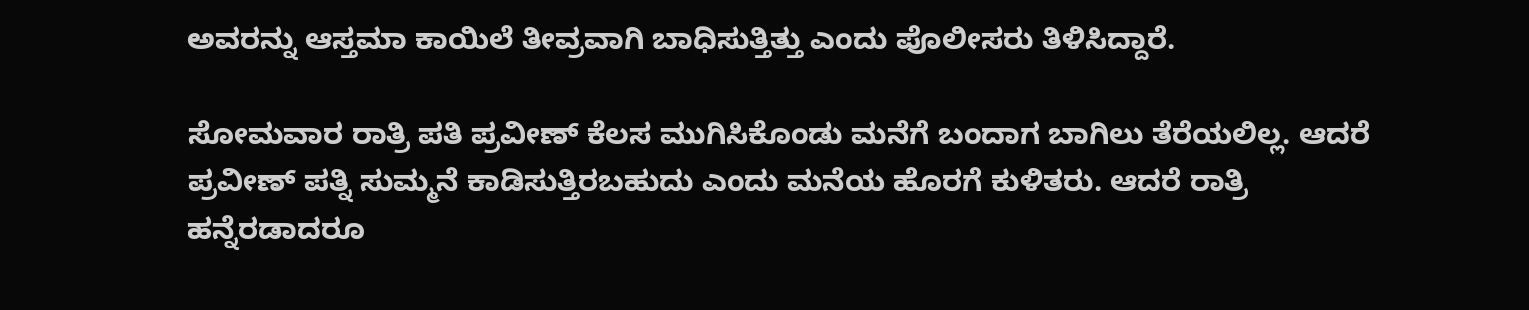ಅವರನ್ನು ಆಸ್ತಮಾ ಕಾಯಿಲೆ ತೀವ್ರವಾಗಿ ಬಾಧಿಸುತ್ತಿತ್ತು ಎಂದು ಪೊಲೀಸರು ತಿಳಿಸಿದ್ದಾರೆ.

ಸೋಮವಾರ ರಾತ್ರಿ ಪತಿ ಪ್ರವೀಣ್ ಕೆಲಸ ಮುಗಿಸಿಕೊಂಡು ಮನೆಗೆ ಬಂದಾಗ ಬಾಗಿಲು ತೆರೆಯಲಿಲ್ಲ. ಆದರೆ ಪ್ರವೀಣ್ ಪತ್ನಿ ಸುಮ್ಮನೆ ಕಾಡಿಸುತ್ತಿರಬಹುದು ಎಂದು ಮನೆಯ ಹೊರಗೆ ಕುಳಿತರು. ಆದರೆ ರಾತ್ರಿ ಹನ್ನೆರಡಾದರೂ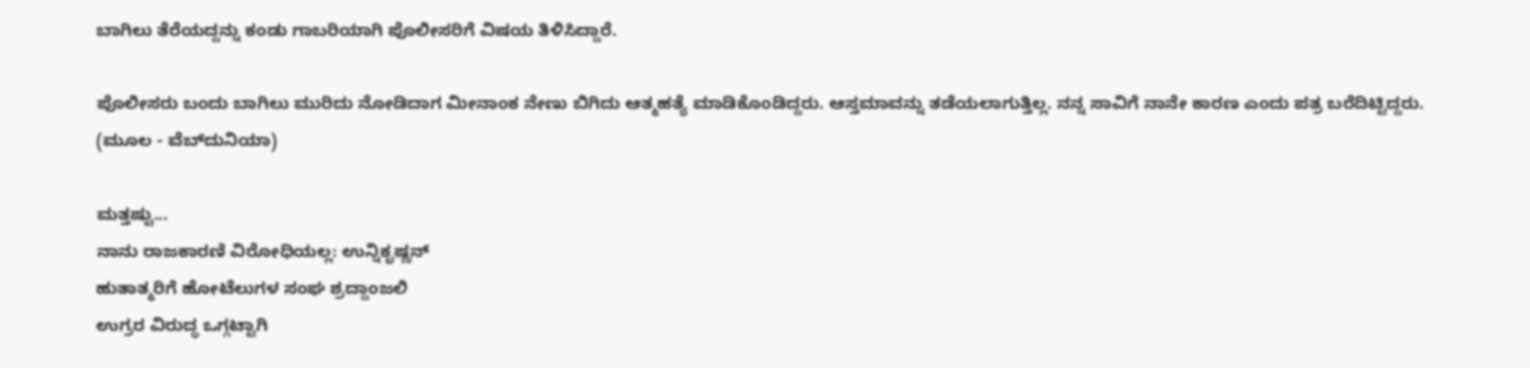ಬಾಗಿಲು ತೆರೆಯದ್ದನ್ನು ಕಂಡು ಗಾಬರಿಯಾಗಿ ಪೊಲೀಸರಿಗೆ ವಿಷಯ ತಿಳಿಸಿದ್ದಾರೆ.

ಪೊಲೀಸರು ಬಂದು ಬಾಗಿಲು ಮುರಿದು ನೋಡಿದಾಗ ಮೀನಾಂಕ ನೇಣು ಬಿಗಿದು ಆತ್ಮಹತ್ಯೆ ಮಾಡಿಕೊಂಡಿದ್ದರು. ಆಸ್ತಮಾವನ್ನು ತಡೆಯಲಾಗುತ್ತಿಲ್ಲ. ನನ್ನ ಸಾವಿಗೆ ನಾನೇ ಕಾರಣ ಎಂದು ಪತ್ರ ಬರೆದಿಟ್ಟಿದ್ದರು.
(ಮೂಲ - ವೆಬ್‌ದುನಿಯಾ)

ಮತ್ತಷ್ಟು...
ನಾನು ರಾಜಕಾರಣಿ ವಿರೋಧಿಯಲ್ಲ: ಉನ್ನಿಕೃಷ್ಣನ್
ಹುತಾತ್ಮರಿಗೆ ಹೋಟೆಲುಗಳ ಸಂಘ ಶ್ರದ್ದಾಂಜಲಿ
ಉಗ್ರರ ವಿರುದ್ಧ ಒಗ್ಗಟ್ಟಾಗಿ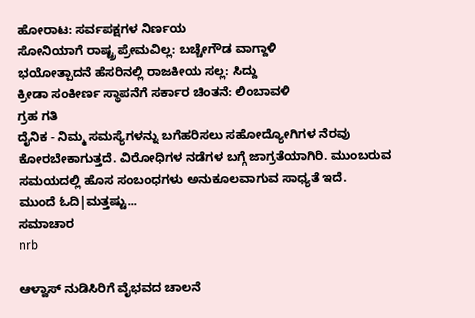ಹೋರಾಟ: ಸರ್ವಪಕ್ಷಗಳ ನಿರ್ಣಯ
ಸೋನಿಯಾಗೆ ರಾಷ್ಟ್ರ ಪ್ರೇಮವಿಲ್ಲ: ಬಚ್ಚೇಗೌಡ ವಾಗ್ದಾಳಿ
ಭಯೋತ್ಪಾದನೆ ಹೆಸರಿನಲ್ಲಿ ರಾಜಕೀಯ ಸಲ್ಲ: ಸಿದ್ದು
ಕ್ರೀಡಾ ಸಂಕೀರ್ಣ ಸ್ಥಾಪನೆಗೆ ಸರ್ಕಾರ ಚಿಂತನೆ: ಲಿಂಬಾವಳಿ
ಗ್ರಹ ಗತಿ
ದೈನಿಕ - ನಿಮ್ಮ ಸಮಸ್ಯೆಗಳನ್ನು ಬಗೆಹರಿಸಲು ಸಹೋದ್ಯೋಗಿಗಳ ನೆರವು ಕೋರಬೇಕಾಗುತ್ತದೆ. ವಿರೋಧಿಗಳ ನಡೆಗಳ ಬಗ್ಗೆ ಜಾಗ್ರತೆಯಾಗಿರಿ. ಮುಂಬರುವ ಸಮಯದಲ್ಲಿ ಹೊಸ ಸಂಬಂಧಗಳು ಅನುಕೂಲವಾಗುವ ಸಾಧ್ಯತೆ ಇದೆ.
ಮುಂದೆ ಓದಿ|ಮತ್ತಷ್ಟು...
ಸಮಾಚಾರ
nrb

ಆಳ್ವಾಸ್ ನುಡಿಸಿರಿಗೆ ವೈಭವದ ಚಾಲನೆ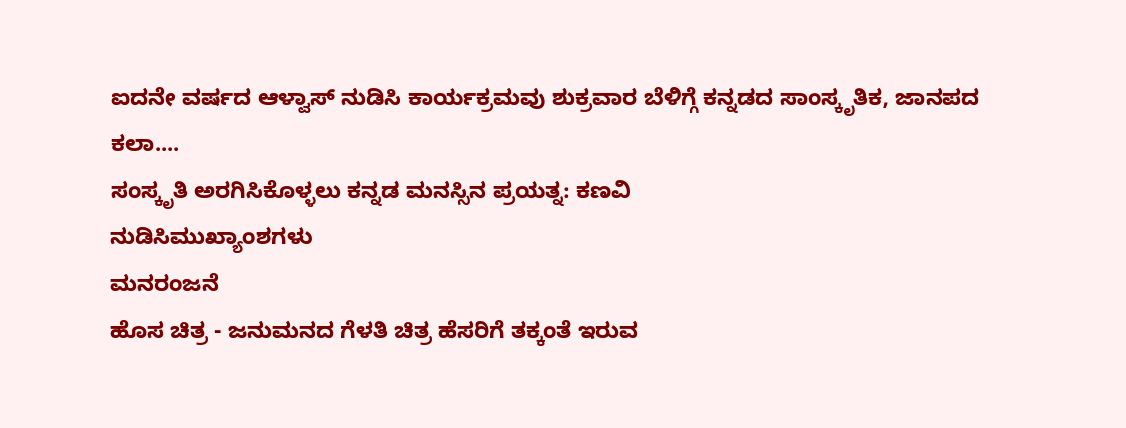ಐದನೇ ವರ್ಷದ ಆಳ್ವಾಸ್ ನುಡಿಸಿ ಕಾರ್ಯಕ್ರಮವು ಶುಕ್ರವಾರ ಬೆಳಿಗ್ಗೆ ಕನ್ನಡದ ಸಾಂಸ್ಕೃತಿಕ, ಜಾನಪದ ಕಲಾ....
ಸಂಸ್ಕೃತಿ ಅರಗಿಸಿಕೊಳ್ಳಲು ಕನ್ನಡ ಮನಸ್ಸಿನ ಪ್ರಯತ್ನ: ಕಣವಿ
ನುಡಿಸಿಮುಖ್ಯಾಂಶಗಳು
ಮನರಂಜನೆ
ಹೊಸ ಚಿತ್ರ - ಜನುಮನದ ಗೆಳತಿ ಚಿತ್ರ ಹೆಸರಿಗೆ ತಕ್ಕಂತೆ ಇರುವ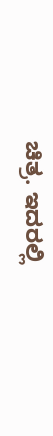ಚಿತ್ರ. ಇದರಲ್ಲಿ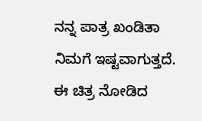ನನ್ನ ಪಾತ್ರ ಖಂಡಿತಾ ನಿಮಗೆ ಇಷ್ಟವಾಗುತ್ತದೆ. ಈ ಚಿತ್ರ ನೋಡಿದ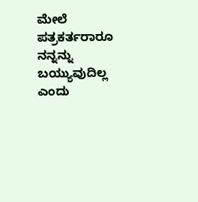ಮೇಲೆ ಪತ್ರಕರ್ತರಾರೂ ನನ್ನನ್ನು ಬಯ್ಯುವುದಿಲ್ಲ ಎಂದು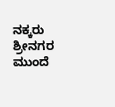ನಕ್ಕರು ಶ್ರೀನಗರ
ಮುಂದೆ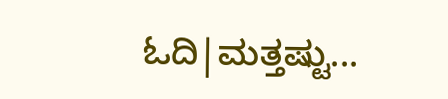ಓದಿ|ಮತ್ತಷ್ಟು...